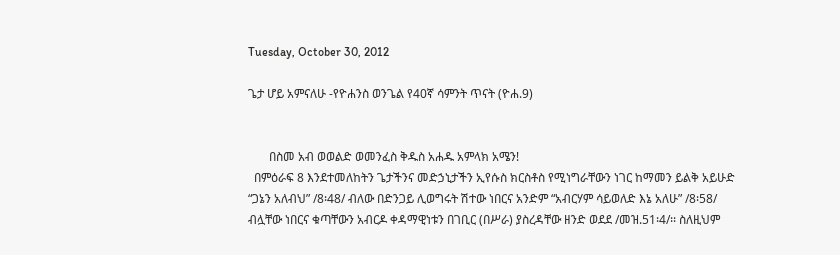Tuesday, October 30, 2012

ጌታ ሆይ አምናለሁ -የዮሐንስ ወንጌል የ40ኛ ሳምንት ጥናት (ዮሐ.9)


       በስመ አብ ወወልድ ወመንፈስ ቅዱስ አሐዱ አምላክ አሜን!
  በምዕራፍ 8 እንደተመለከትን ጌታችንና መድኃኒታችን ኢየሱስ ክርስቶስ የሚነግራቸውን ነገር ከማመን ይልቅ አይሁድ “ጋኔን አለብህ” /8፡48/ ብለው በድንጋይ ሊወግሩት ሽተው ነበርና አንድም “አብርሃም ሳይወለድ እኔ አለሁ” /8፡58/ ብሏቸው ነበርና ቁጣቸውን አብርዶ ቀዳማዊነቱን በገቢር (በሥራ) ያስረዳቸው ዘንድ ወደደ /መዝ.51፡4/፡፡ ስለዚህም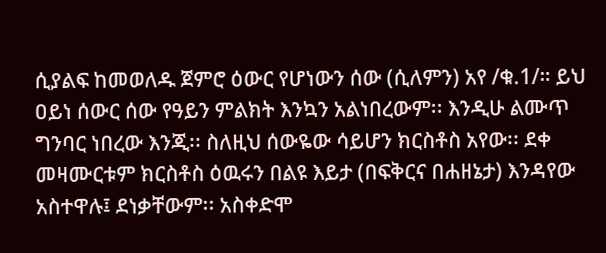ሲያልፍ ከመወለዱ ጀምሮ ዕውር የሆነውን ሰው (ሲለምን) አየ /ቁ.1/። ይህ ዐይነ ሰውር ሰው የዓይን ምልክት እንኳን አልነበረውም፡፡ እንዲሁ ልሙጥ ግንባር ነበረው እንጂ፡፡ ስለዚህ ሰውዬው ሳይሆን ክርስቶስ አየው፡፡ ደቀ መዛሙርቱም ክርስቶስ ዕዉሩን በልዩ እይታ (በፍቅርና በሐዘኔታ) እንዳየው አስተዋሉ፤ ደነቃቸውም፡፡ አስቀድሞ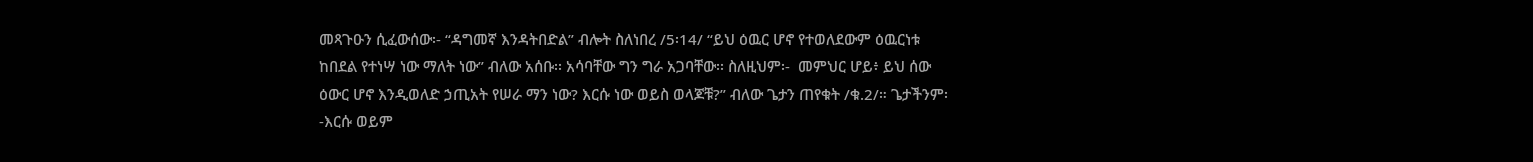መጻጉዑን ሲፈውሰው፡- “ዳግመኛ እንዳትበድል” ብሎት ስለነበረ /5፡14/ “ይህ ዕዉር ሆኖ የተወለደውም ዕዉርነቱ ከበደል የተነሣ ነው ማለት ነው” ብለው አሰቡ፡፡ አሳባቸው ግን ግራ አጋባቸው፡፡ ስለዚህም፡-  መምህር ሆይ፥ ይህ ሰው ዕውር ሆኖ እንዲወለድ ኃጢአት የሠራ ማን ነው? እርሱ ነው ወይስ ወላጆቹ?” ብለው ጌታን ጠየቁት /ቁ.2/። ጌታችንም፡-እርሱ ወይም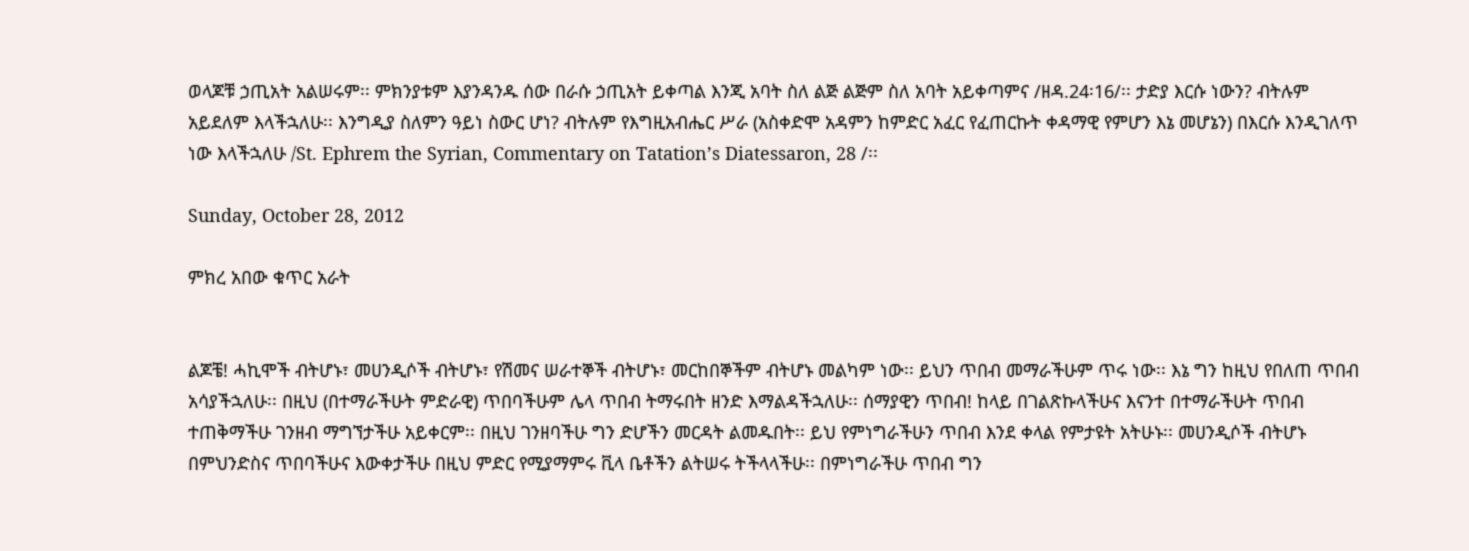ወላጆቹ ኃጢአት አልሠሩም፡፡ ምክንያቱም እያንዳንዱ ሰው በራሱ ኃጢአት ይቀጣል እንጂ አባት ስለ ልጅ ልጅም ስለ አባት አይቀጣምና /ዘዳ.24፡16/፡፡ ታድያ እርሱ ነውን? ብትሉም አይደለም እላችኋለሁ፡፡ እንግዲያ ስለምን ዓይነ ስውር ሆነ? ብትሉም የእግዚአብሔር ሥራ (አስቀድሞ አዳምን ከምድር አፈር የፈጠርኩት ቀዳማዊ የምሆን እኔ መሆኔን) በእርሱ እንዲገለጥ ነው እላችኋለሁ /St. Ephrem the Syrian, Commentary on Tatation’s Diatessaron, 28 /፡፡

Sunday, October 28, 2012

ምክረ አበው ቁጥር አራት


ልጆቼ! ሓኪሞች ብትሆኑ፣ መሀንዲሶች ብትሆኑ፣ የሽመና ሠራተኞች ብትሆኑ፣ መርከበኞችም ብትሆኑ መልካም ነው፡፡ ይህን ጥበብ መማራችሁም ጥሩ ነው፡፡ እኔ ግን ከዚህ የበለጠ ጥበብ አሳያችኋለሁ፡፡ በዚህ (በተማራችሁት ምድራዊ) ጥበባችሁም ሌላ ጥበብ ትማሩበት ዘንድ እማልዳችኋለሁ፡፡ ሰማያዊን ጥበብ! ከላይ በገልጽኩላችሁና እናንተ በተማራችሁት ጥበብ ተጠቅማችሁ ገንዘብ ማግኘታችሁ አይቀርም፡፡ በዚህ ገንዘባችሁ ግን ድሆችን መርዳት ልመዱበት፡፡ ይህ የምነግራችሁን ጥበብ እንደ ቀላል የምታዩት አትሁኑ፡፡ መሀንዲሶች ብትሆኑ በምህንድስና ጥበባችሁና እውቀታችሁ በዚህ ምድር የሚያማምሩ ቪላ ቤቶችን ልትሠሩ ትችላላችሁ፡፡ በምነግራችሁ ጥበብ ግን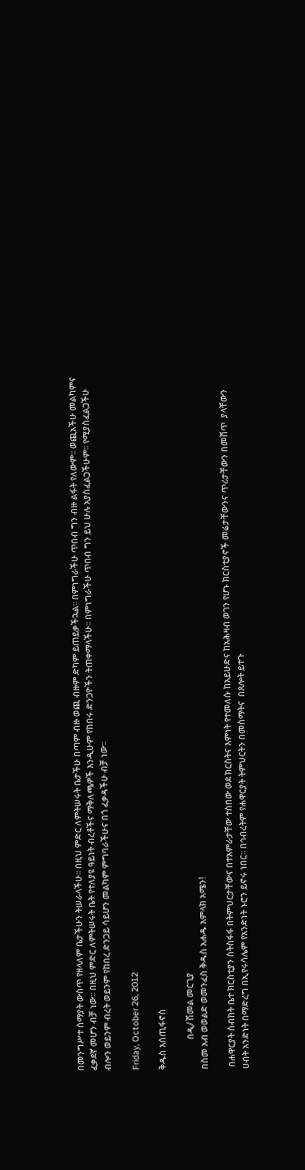በመንግሥተ ሰማያት ውስጥ የዘላለም ቤታችሁን ትሠራላችሁ፡፡ በዚህ ምድር ለምትሠሩት ቤታችሁ በጣም ብዙ ወጪ ብዙም ድካም ይጠይቃችኋል፡፡ በምነግራችሁ ጥበብ ግን ብዙ ልፋት የለውም፡፡ ወጪአችሁ መልካምና ፈቃደኛ መሆን ብቻ ነው፡፡ በዚህ ምድር ለምትሠሩት ቤት የተለያዩ ዓይነት ብረቶችና ማቅለጫዎች እንዲሁም የከበሩ ድንጋዮችን ትጠቀማላችሁ፡፡ በምነግራችሁ ጥበብ ግን ይህ ሁሉ አያስፈልጋችሁም፡፡ የሚያስፈልጋችሁ ብሎን ወይንም ብረት ወይንም የከበረ ድንጋይ ሳይሆን መልካም ምግባራችሁና በጎ ፈቃዳችሁ ብቻ ነው፡፡

Friday, October 26, 2012

ቅዱስ እሰጢፋኖስ

               በዲ/ ሽመል መርጊያ
በስመ አብ ወወልድ ወመንፈስ ቅዱስ አሐዱ አምላክ አሜን!

 በሐዋርያት ስብከት ቤተ ክርስቲያን ስትስፋፋ በትምህርታቸውና በተአምራታቸው ተስበው ወደ ክርስትና እምነት የተመለሱ ከአይሁድና ከአሕዛብ ወገን የሆኑ ክርስቲያኖች መሬታቸውንና ጥሪታቸውን በመሸጥ  ያላቸውን ሀብት አንድነት በማድረግ በኢየሩሳሌም የአንድነት ኑሮን ይኖሩ ነበር፡፡ በኅብረትም የሐዋርያት ትምህርትን በመስማትና  በጸሎት ይተጉ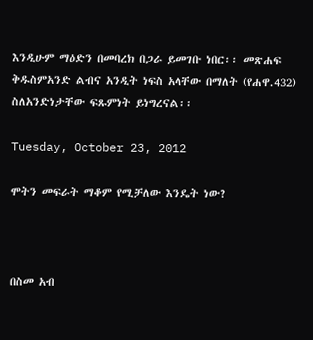እንዲሁም ማዕድን በመባረክ በጋራ ይመገቡ ነበር፡፡ መጽሐፍ ቅዱስምአንድ ልብና አንዲት ነፍስ አላቸው በማለት (የሐዋ.432) ስለአንድነታቸው ፍጹምነት ይነግረናል፡፡

Tuesday, October 23, 2012

ሞትን መፍራት ማቆም የሚቻለው እንዴት ነው?



በስመ አብ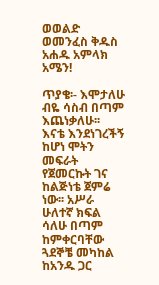ወወልድ ወመንፈስ ቅዱስ አሐዱ አምላክ አሜን!

ጥያቄ፡- እሞታለሁ ብዬ ሳስብ በጣም እጨነቃለሁ፡፡ እናቴ እንደነገረችኝ ከሆነ ሞትን መፍራት የጀመርኩት ገና ከልጅነቴ ጀምሬ ነው፡፡ አሥራ ሁለተኛ ክፍል ሳለሁ በጣም ከምቀርባቸው ጓደኞቼ መካከል ከአንዱ ጋር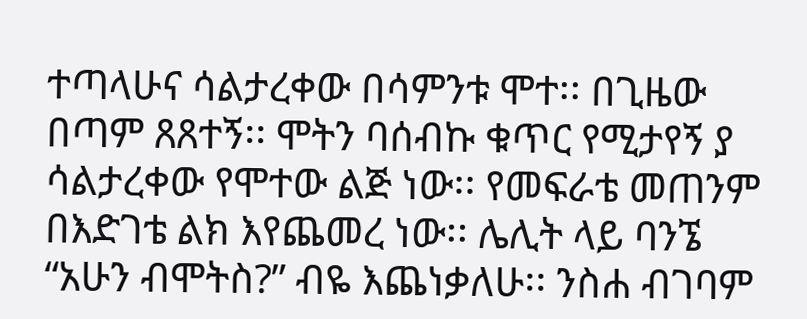ተጣላሁና ሳልታረቀው በሳምንቱ ሞተ፡፡ በጊዜው በጣም ጸጸተኝ፡፡ ሞትን ባሰብኩ ቁጥር የሚታየኝ ያ ሳልታረቀው የሞተው ልጅ ነው፡፡ የመፍራቴ መጠንም በእድገቴ ልክ እየጨመረ ነው፡፡ ሌሊት ላይ ባንኜ “አሁን ብሞትስ?” ብዬ እጨነቃለሁ፡፡ ንስሐ ብገባም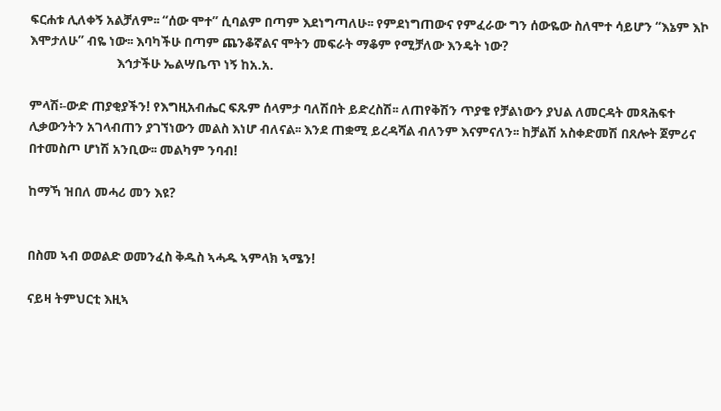ፍርሐቱ ሊለቀኝ አልቻለም፡፡ “ሰው ሞተ” ሲባልም በጣም እደነግጣለሁ፡፡ የምደነግጠውና የምፈራው ግን ሰውዬው ስለሞተ ሳይሆን “እኔም እኮ እሞታለሁ” ብዬ ነው፡፡ እባካችሁ በጣም ጨንቆኛልና ሞትን መፍራት ማቆም የሚቻለው እንዴት ነው?
                             እኅታችሁ ኤልሣቤጥ ነኝ ከአ.አ.

ምላሽ፡-ውድ ጠያቂያችን! የእግዚአብሔር ፍጹም ሰላምታ ባለሽበት ይድረስሽ፡፡ ለጠየቅሽን ጥያቄ የቻልነውን ያህል ለመርዳት መጻሕፍተ ሊቃውንትን አገላብጠን ያገኘነውን መልስ እነሆ ብለናል፡፡ እንደ ጠቋሚ ይረዳሻል ብለንም እናምናለን፡፡ ከቻልሽ አስቀድመሽ በጸሎት ጀምሪና በተመስጦ ሆነሽ አንቢው፡፡ መልካም ንባብ!

ከማኻ ዝበለ መሓሪ መን እዩ?


በስመ ኣብ ወወልድ ወመንፈስ ቅዱስ ኣሓዱ ኣምላክ ኣሜን!

ናይዛ ትምህርቲ እዚኣ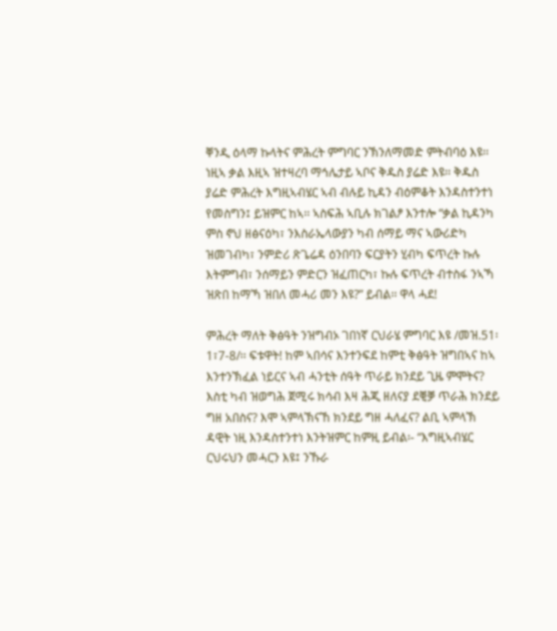ቐንዲ ዕላማ ኩላትና ምሕረት ምግባር ንኽንለማመድ ምትብባዕ እዩ፡፡
ነዚኣ ቃል እዚኣ ዝተዛረባ ማኅሌታይ ኣቦና ቅዱስ ያሬድ እዩ፡፡ ቅዱስ ያሬድ ምሕረት እግዚኣብሄር ኣብ ብሉይ ኪዳን ብዕምቆት እንዳስተንተነ የመስግን፤ ይዝምር ከኣ፡፡ ኣስፍሕ ኣቢሉ ክገልፆ እንተሎ “ቃል ኪዳንካ ምስ ኖህ ዘፅናዕካ፣ ንእስራኤላውያን ካብ ሰማይ ማና ኣውሪድካ ዝመገብካ፣ ንምድሪ ጽጌሬዳ ዕንበባን ፍርያትን ሂብካ ፍጥረት ኩሉ እትምግብ፣ ንሰማይን ምድርን ዝፈጠርካ፣ ኩሉ ፍጥረት ብተስፋ ንኣኻ ዝጽበ ከማኻ ዝበለ መሓሪ መን እዩ?” ይብል፡፡ ዋላ ሓደ!

ምሕረት ማለት ቅፅዓት ንዝግብኦ ገበነኛ ርህራሄ ምግባር እዩ /መዝ.51፡1፣7-8/፡፡ ፍቱዋት! ከም ኣበሳና እንተንፍደ ከምቲ ቅፅዓት ዝግበኣና ከኣ እንተንኽፈል ነይርና ኣብ ሓንቲት ሰዓት ጥራይ ክንደይ ጊዜ ምሞትና? እስቲ ካብ ዝወግሕ ጀሚሩ ክሳብ እዛ ሕጂ ዘለናያ ደቒቓ ጥራሕ ክንደይ ግዘ አበስና? እሞ ኣምላኽናኸ ክንደይ ግዘ ሓለፈና? ልቢ ኣምላኽ ዳዊት ነዚ እንዳስተንተነ እንትዝምር ከምዚ ይብል፡- “እግዚኣብሄር ርህሩህን መሓርን እዩ፤ ንኹራ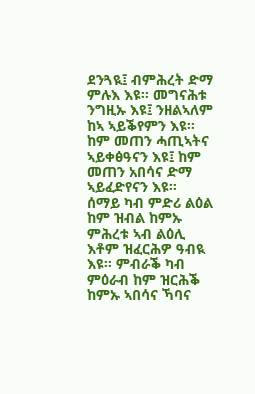ደንጓዪ፤ ብምሕረት ድማ ምሉእ እዩ፡፡ መግናሕቱ ንግዚኡ እዩ፤ ንዘልኣለም ከኣ ኣይቕየምን እዩ፡፡ ከም መጠን ሓጢኣትና ኣይቀፅዓናን እዩ፤ ከም መጠን አበሳና ድማ ኣይፈድየናን እዩ፡፡ ሰማይ ካብ ምድሪ ልዕል ከም ዝብል ከምኡ ምሕረቱ ኣብ ልዕሊ እቶም ዝፈርሕዎ ዓብዪ እዩ፡፡ ምብራቕ ካብ ምዕራብ ከም ዝርሕቕ ከምኡ ኣበሳና ኻባና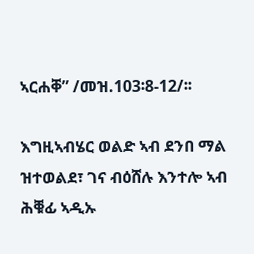ኣርሐቐ” /መዝ.103፡8-12/፡፡

እግዚኣብሄር ወልድ ኣብ ደንበ ማል ዝተወልደ፣ ገና ብዕሸሉ እንተሎ ኣብ ሕቑፊ ኣዲኡ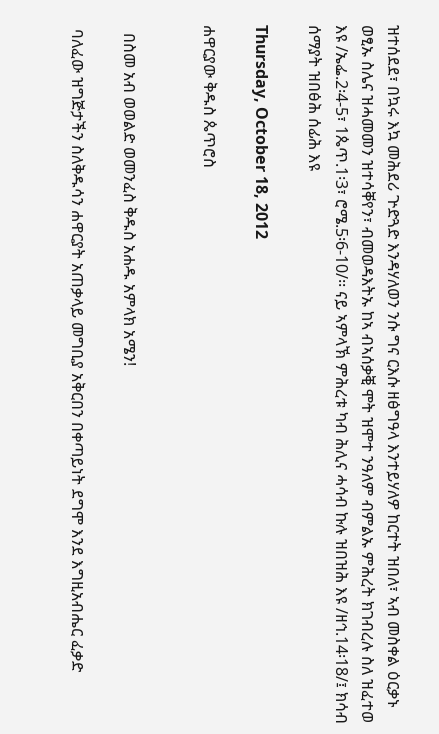ዝተሰደደ፣ በኳሩ እኳ መሕደሪ ጕድጓድ እንዳሃለወን ንሱ ግና ርእሱ ዘፅግዓላ እንተይሃለዎ ከርተት ዝበለ፣ ኣብ መስቀል ዕርቃኑ ወፂኡ ስሌና ዝሓመመን ዝተሳቐየን፣ ብመወዳእትኡ ከኣ ብኣሰቃቒ ሞት ዝሞተ ንዓለም ብምልኡ ምሕረት ክገብረሉ ስለ ዝፈተወ እዩ /ኤፌ.2፡4-5፣ 1ጴጥ.1፡3፣ ሮሜ.5፡6-10/፡፡ ናይ ኣምላኽ ምሕረቱ ካብ ሕሊና ሓሳብ ኩሉ ዝበዝሕ እዩ /ዘኅ.14፡18/፤ ክሳብ ሰማያት ዝበፅሕ ሰፊሕ እዩ

Thursday, October 18, 2012

ሐዋርያው ቅዱስ ጴጥሮስ


  በስመ አብ ወወልድ ወመንፈስ ቅዱስ አሐዱ አምላክ አሜን!

 ባለፈው ዝግጅታችን ስለቅዱሳን ሐዋርያት አጠቃላይ መግቢያ አቅርበን በቀጣይነት ደግሞ እንደ እግዚአብሔር ፈቃድ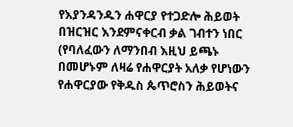የእያንዳንዱን ሐዋርያ የተጋድሎ ሕይወት በዝርዝር እንደምናቀርብ ቃል ገብተን ነበር (የባለፈውን ለማንበብ እዚህ ይጫኑ በመሆኑም ለዛሬ የሐዋርያት አለቃ የሆነውን የሐዋርያው የቅዱስ ጴጥሮስን ሕይወትና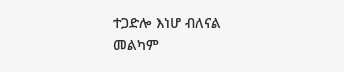ተጋድሎ እነሆ ብለናል መልካም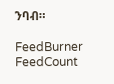ንባብ።

FeedBurner FeedCount